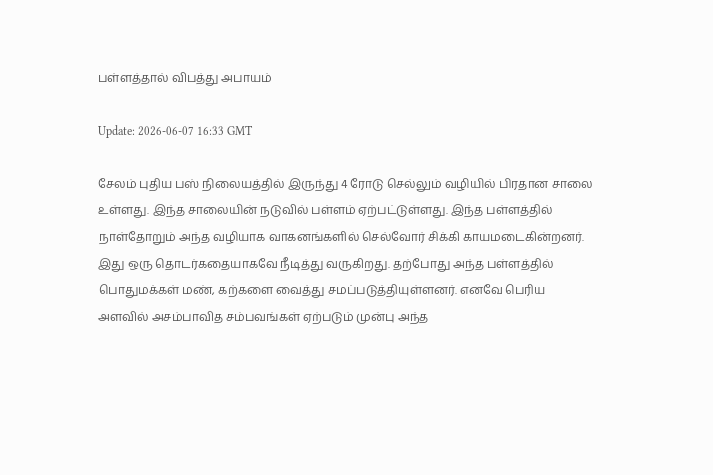பள்ளத்தால் விபத்து அபாயம்

Update: 2026-06-07 16:33 GMT

சேலம் புதிய பஸ் நிலையத்தில் இருந்து 4 ரோடு செல்லும் வழியில் பிரதான சாலை உள்ளது. இந்த சாலையின் நடுவில் பள்ளம் ஏற்பட்டுள்ளது. இந்த பள்ளத்தில் நாள்தோறும் அந்த வழியாக வாகனங்களில் செல்வோர் சிக்கி காயமடைகின்றனர். இது ஒரு தொடர்கதையாகவே நீடித்து வருகிறது. தற்போது அந்த பள்ளத்தில் பொதுமக்கள் மண், கற்களை வைத்து சமப்படுத்தியுள்ளனர். எனவே பெரிய அளவில் அசம்பாவித சம்பவங்கள் ஏற்படும் முன்பு அந்த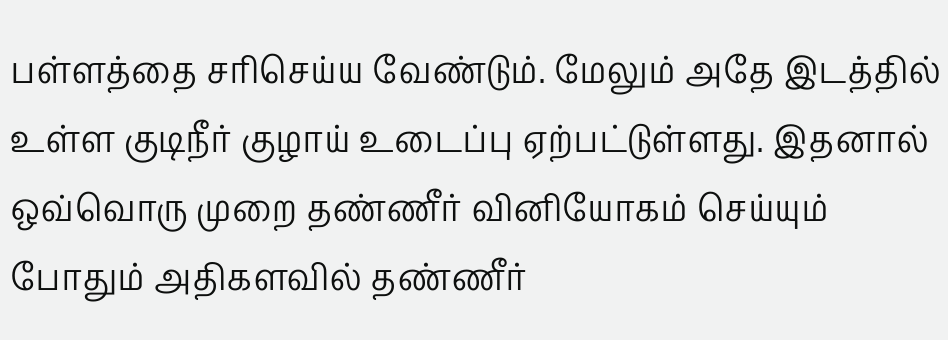பள்ளத்தை சரிசெய்ய வேண்டும். மேலும் அதே இடத்தில் உள்ள குடிநீர் குழாய் உடைப்பு ஏற்பட்டுள்ளது. இதனால் ஒவ்வொரு முறை தண்ணீர் வினியோகம் செய்யும் போதும் அதிகளவில் தண்ணீர்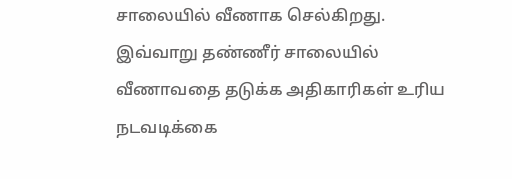சாலையில் வீணாக செல்கிறது. இவ்வாறு தண்ணீர் சாலையில் வீணாவதை தடுக்க அதிகாரிகள் உரிய நடவடிக்கை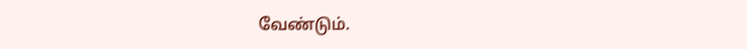வேண்டும்.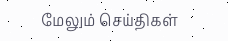மேலும் செய்திகள்